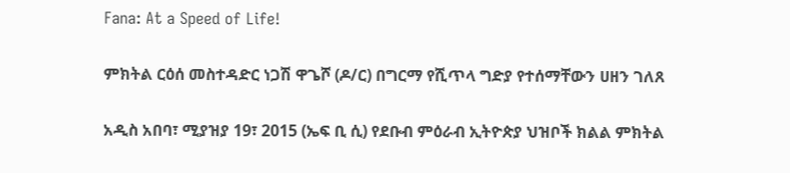Fana: At a Speed of Life!

ምክትል ርዕሰ መስተዳድር ነጋሽ ዋጌሾ (ዶ/ር) በግርማ የሺጥላ ግድያ የተሰማቸውን ሀዘን ገለጸ

አዲስ አበባ፣ ሚያዝያ 19፣ 2015 (ኤፍ ቢ ሲ) የደቡብ ምዕራብ ኢትዮጵያ ህዝቦች ክልል ምክትል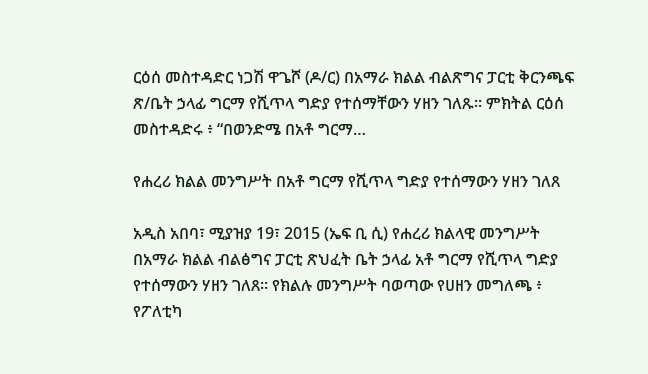ርዕሰ መስተዳድር ነጋሽ ዋጌሾ (ዶ/ር) በአማራ ክልል ብልጽግና ፓርቲ ቅርንጫፍ ጽ/ቤት ኃላፊ ግርማ የሺጥላ ግድያ የተሰማቸውን ሃዘን ገለጹ፡፡ ምክትል ርዕሰ መስተዳድሩ ፥ “በወንድሜ በአቶ ግርማ…

የሐረሪ ክልል መንግሥት በአቶ ግርማ የሺጥላ ግድያ የተሰማውን ሃዘን ገለጸ

አዲስ አበባ፣ ሚያዝያ 19፣ 2015 (ኤፍ ቢ ሲ) የሐረሪ ክልላዊ መንግሥት በአማራ ክልል ብልፅግና ፓርቲ ጽህፈት ቤት ኃላፊ አቶ ግርማ የሺጥላ ግድያ የተሰማውን ሃዘን ገለጸ፡፡ የክልሉ መንግሥት ባወጣው የሀዘን መግለጫ ፥ የፖለቲካ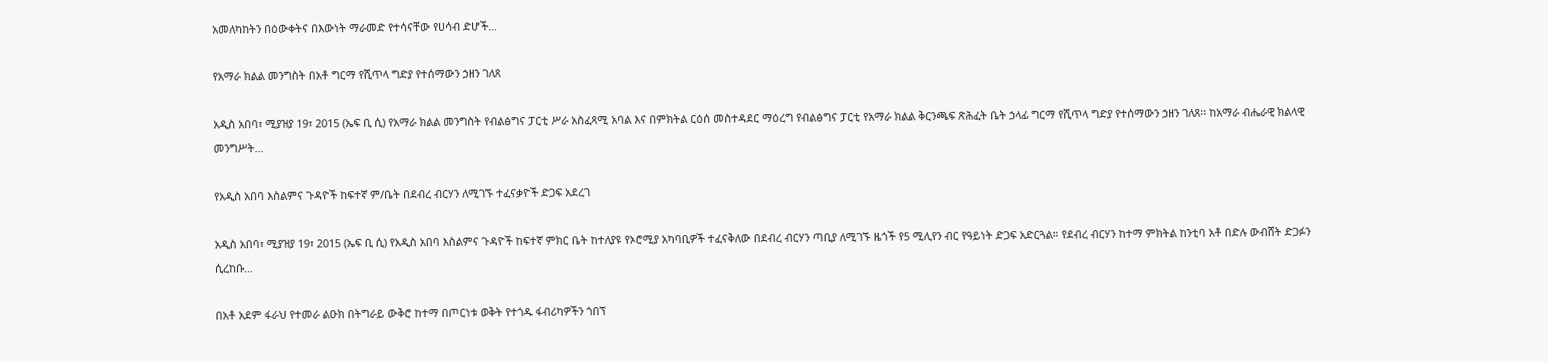አመለካከትን በዕውቀትና በእውነት ማራመድ የተሳናቸው የሀሳብ ድሆች…

የአማራ ክልል መንግስት በአቶ ግርማ የሺጥላ ግድያ የተሰማውን ኃዘን ገለጸ

አዲስ አበባ፣ ሚያዝያ 19፣ 2015 (ኤፍ ቢ ሲ) የአማራ ክልል መንግስት የብልፅግና ፓርቲ ሥራ አስፈጻሚ አባል እና በምክትል ርዕሰ መስተዳደር ማዕረግ የብልፅግና ፓርቲ የአማራ ክልል ቅርንጫፍ ጽሕፈት ቤት ኃላፊ ግርማ የሺጥላ ግድያ የተሰማውን ኃዘን ገለጸ፡፡ ከአማራ ብሔራዊ ክልላዊ መንግሥት…

የአዲስ አበባ እስልምና ጉዳዮች ከፍተኛ ም/ቤት በደብረ ብርሃን ለሚገኙ ተፈናቃዮች ድጋፍ አደረገ

አዲስ አበባ፣ ሚያዝያ 19፣ 2015 (ኤፍ ቢ ሲ) የአዲስ አበባ እስልምና ጉዳዮች ከፍተኛ ምክር ቤት ከተለያዩ የኦሮሚያ አካባቢዎች ተፈናቅለው በደብረ ብርሃን ጣቢያ ለሚገኙ ዜጎች የ5 ሚሊየን ብር የዓይነት ድጋፍ አድርጓል። የደብረ ብርሃን ከተማ ምክትል ከንቲባ አቶ በድሉ ውብሸት ድጋፉን ሲረከቡ…

በአቶ አደም ፋራህ የተመራ ልዑክ በትግራይ ውቅሮ ከተማ በጦርነቱ ወቅት የተጎዱ ፋብሪካዎችን ጎበኘ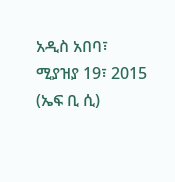አዲስ አበባ፣ ሚያዝያ 19፣ 2015 (ኤፍ ቢ ሲ)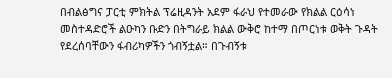በብልፅግና ፓርቲ ምክትል ፕሬዚዳንት አደም ፋራህ የተመራው የክልል ርዕሳነ መስተዳድሮች ልዑካን ቡድን በትግራይ ክልል ውቅሮ ከተማ በጦርነቱ ወቅት ጉዳት የደረሰባቸውን ፋብሪካዎችን ጎብኝቷል። በጉብኝቱ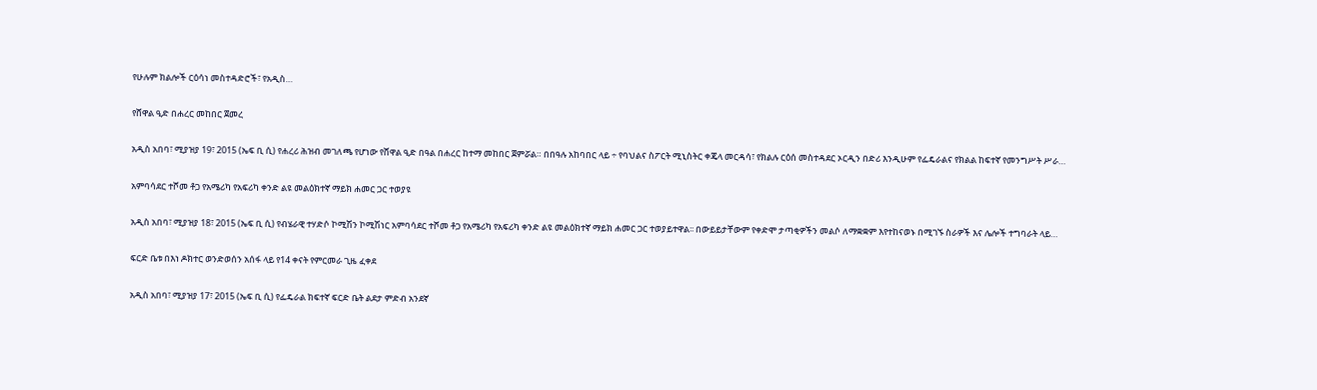የሁሉም ክልሎች ርዕሳነ መስተዳድሮች፣ የአዲስ…

የሸዋል ዒድ በሐረር መከበር ጀመረ

አዲስ አበባ፣ ሚያዝያ 19፣ 2015 (ኤፍ ቢ ሲ) የሐረሪ ሕዝብ መገለጫ የሆነው የሸዋል ዒድ በዓል በሐረር ከተማ መከበር ጀምሯል። በበዓሉ አከባበር ላይ ÷ የባህልና ስፖርት ሚኒስትር ቀጄላ መርዳሳ፣ የክልሉ ርዕሰ መስተዳደር ኦርዲን በድሪ እንዲሁም የፌዴራልና የክልል ከፍተኛ የመንግሥት ሥራ…

አምባሳደር ተሾመ ቶጋ የአሜሪካ የአፍሪካ ቀንድ ልዩ መልዕክተኛ ማይክ ሐመር ጋር ተወያዩ

አዲስ አበባ፣ ሚያዝያ 18፣ 2015 (ኤፍ ቢ ሲ) የብሄራዊ ተሃድሶ ኮሚሽን ኮሚሽነር አምባሳደር ተሾመ ቶጋ የአሜሪካ የአፍሪካ ቀንድ ልዩ መልዕክተኛ ማይክ ሐመር ጋር ተወያይተዋል፡፡ በውይይታቸውም የቀድሞ ታጣቂዎችን መልሶ ለማቋቋም እየተከናወኑ በሚገኙ ስራዎች እና ሌሎች ተግባራት ላይ…

ፍርድ ቤቱ በእነ ዶክተር ወንድወሰን አሰፋ ላይ የ14 ቀናት የምርመራ ጊዜ ፈቀደ

አዲስ አበባ፣ ሚያዝያ 17፣ 2015 (ኤፍ ቢ ሲ) የፌዴራል ክፍተኛ ፍርድ ቤት ልደታ ምድብ አንደኛ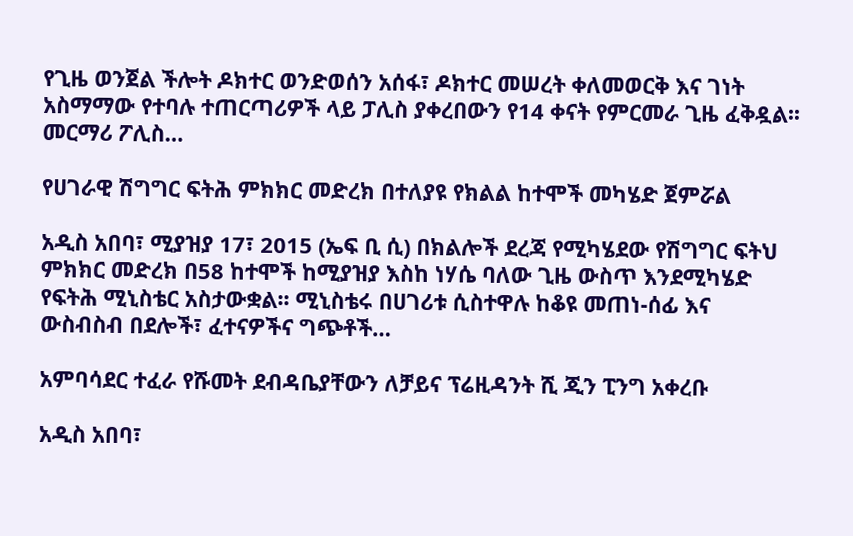የጊዜ ወንጀል ችሎት ዶክተር ወንድወሰን አሰፋ፣ ዶክተር መሠረት ቀለመወርቅ እና ገነት አስማማው የተባሉ ተጠርጣሪዎች ላይ ፓሊስ ያቀረበውን የ14 ቀናት የምርመራ ጊዜ ፈቅዷል፡፡ መርማሪ ፖሊስ…

የሀገራዊ ሽግግር ፍትሕ ምክክር መድረክ በተለያዩ የክልል ከተሞች መካሄድ ጀምሯል

አዲስ አበባ፣ ሚያዝያ 17፣ 2015 (ኤፍ ቢ ሲ) በክልሎች ደረጃ የሚካሄደው የሽግግር ፍትህ ምክክር መድረክ በ58 ከተሞች ከሚያዝያ እስከ ነሃሴ ባለው ጊዜ ውስጥ እንደሚካሄድ የፍትሕ ሚኒስቴር አስታውቋል፡፡ ሚኒስቴሩ በሀገሪቱ ሲስተዋሉ ከቆዩ መጠነ-ሰፊ እና ውስብስብ በደሎች፣ ፈተናዎችና ግጭቶች…

አምባሳደር ተፈራ የሹመት ደብዳቤያቸውን ለቻይና ፕሬዚዳንት ሺ ጂን ፒንግ አቀረቡ

አዲስ አበባ፣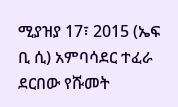ሚያዝያ 17፣ 2015 (ኤፍ ቢ ሲ) አምባሳደር ተፈራ ደርበው የሹመት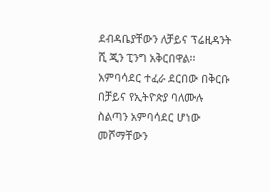ደብዳቤያቸውን ለቻይና ፕሬዚዳንት ሺ ጂን ፒንግ አቅርበዋል፡፡ አምባሳደር ተፈራ ደርበው በቅርቡ በቻይና የኢትዮጵያ ባለሙሉ ስልጣን አምባሳደር ሆነው መሾማቸውን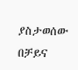ያስታወሰው በቻይና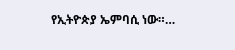የኢትዮጵያ ኤምባሲ ነው።…